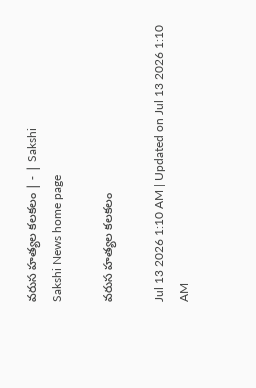వరుస హత్యల కలకలం | - | Sakshi
Sakshi News home page

వరుస హత్యల కలకలం

Jul 13 2026 1:10 AM | Updated on Jul 13 2026 1:10 AM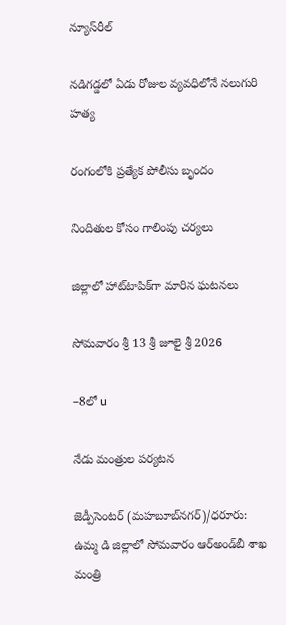న్యూస్‌రీల్‌

నడిగడ్డలో ఏడు రోజుల వ్యవధిలోనే నలుగురి హత్య

రంగంలోకి ప్రత్యేక పోలీసు బృందం

నిందితుల కోసం గాలింపు చర్యలు

జిల్లాలో హాట్‌టాపిక్‌గా మారిన ఘటనలు

సోమవారం శ్రీ 13 శ్రీ జూలై శ్రీ 2026

–8లో u

నేడు మంత్రుల పర్యటన

జెడ్పీసెంటర్‌ (మహబూబ్‌నగర్‌)/ధరూరు: ఉమ్మ డి జిల్లాలో సోమవారం ఆర్‌అండ్‌బీ శాఖ మంత్రి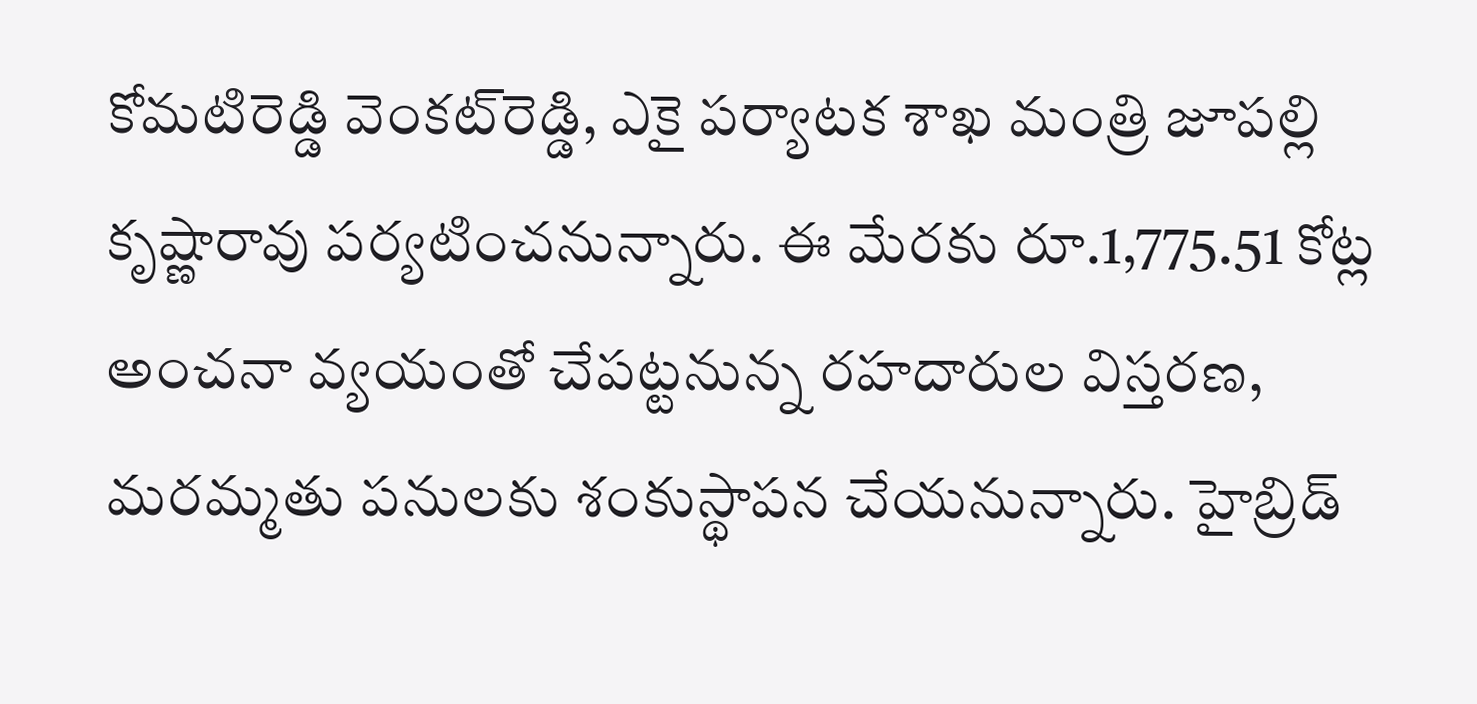కోమటిరెడ్డి వెంకట్‌రెడ్డి, ఎకై పర్యాటక శాఖ మంత్రి జూపల్లి కృష్ణారావు పర్యటించనున్నారు. ఈ మేరకు రూ.1,775.51 కోట్ల అంచనా వ్యయంతో చేపట్టనున్న రహదారుల విస్తరణ, మరమ్మతు పనులకు శంకుస్థాపన చేయనున్నారు. హైబ్రిడ్‌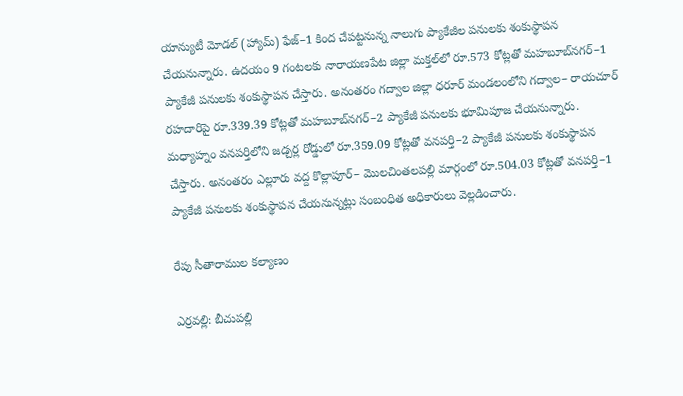యాన్యుటీ మోడల్‌ (హ్యామ్‌) ఫేజ్‌–1 కింద చేపట్టనున్న నాలుగు ప్యాకేజీల పనులకు శంకుస్థాపన చేయనున్నారు. ఉదయం 9 గంటలకు నారాయణపేట జిల్లా మక్తల్‌లో రూ.573 కోట్లతో మహబూబ్‌నగర్‌–1 ప్యాకేజీ పనులకు శంకుస్థాపన చేస్తారు. అనంతరం గద్వాల జిల్లా ధరూర్‌ మండలంలోని గద్వాల– రాయచూర్‌ రహదారిపై రూ.339.39 కోట్లతో మహబూబ్‌నగర్‌–2 ప్యాకేజీ పనులకు భూమిపూజ చేయనున్నారు. మధ్యాహ్నం వనపర్తిలోని జడ్చర్ల రోడ్డులో రూ.359.09 కోట్లతో వనపర్తి–2 ప్యాకేజీ పనులకు శంకుస్థాపన చేస్తారు. అనంతరం ఎల్లూరు వద్ద కొల్లాపూర్‌– మొలచింతలపల్లి మార్గంలో రూ.504.03 కోట్లతో వనపర్తి–1 ప్యాకేజీ పనులకు శంకుస్థాపన చేయనున్నట్లు సంబంధిత అధికారులు వెల్లడించారు.

రేపు సీతారాముల కల్యాణం

ఎర్రవల్లి: బీచుపల్లి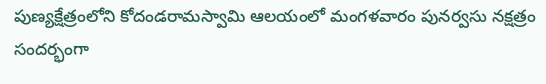పుణ్యక్షేత్రంలోని కోదండరామస్వామి ఆలయంలో మంగళవారం పునర్వసు నక్షత్రం సందర్భంగా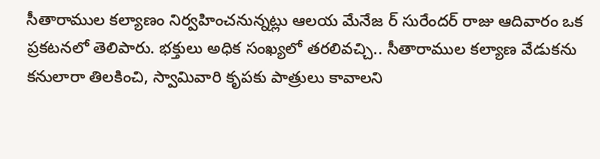సీతారాముల కల్యాణం నిర్వహించనున్నట్లు ఆలయ మేనేజ ర్‌ సురేందర్‌ రాజు ఆదివారం ఒక ప్రకటనలో తెలిపారు. భక్తులు అధిక సంఖ్యలో తరలివచ్చి.. సీతారాముల కల్యాణ వేడుకను కనులారా తిలకించి, స్వామివారి కృపకు పాత్రులు కావాలని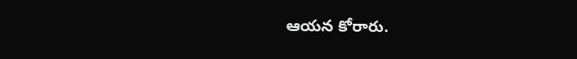ఆయన కోరారు.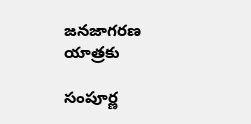జనజాగరణ యాత్రకు

సంపూర్ణ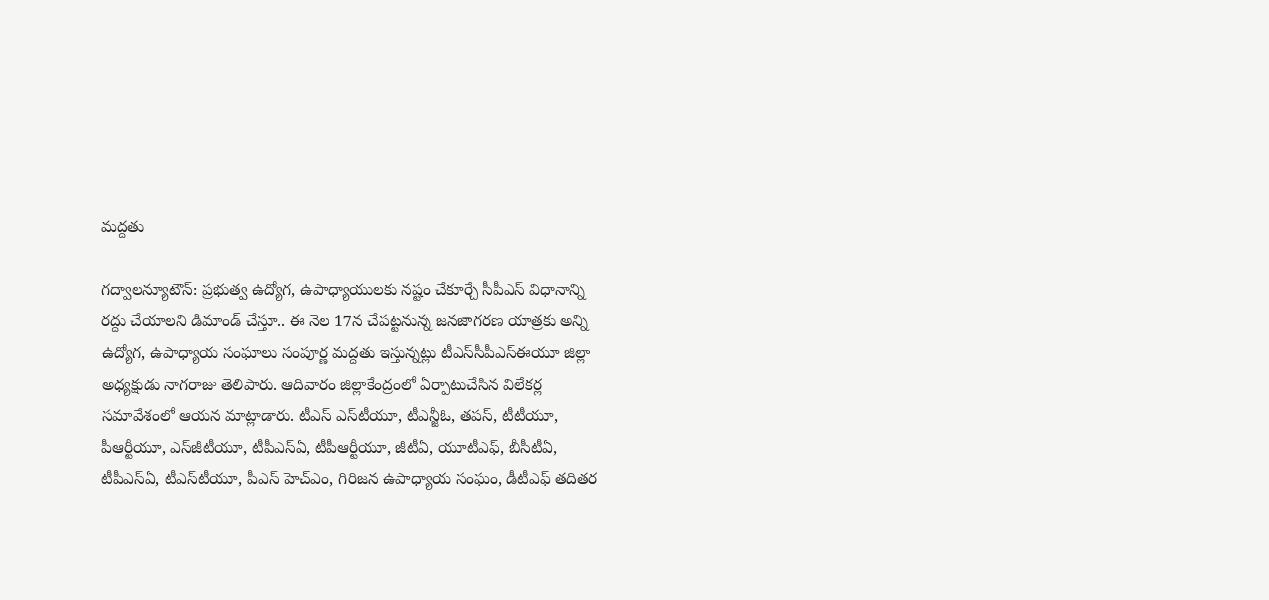మద్దతు

గద్వాలన్యూటౌన్‌: ప్రభుత్వ ఉద్యోగ, ఉపాధ్యాయులకు నష్టం చేకూర్చే సీపీఎస్‌ విధానాన్ని రద్దు చేయాలని డిమాండ్‌ చేస్తూ.. ఈ నెల 17న చేపట్టనున్న జనజాగరణ యాత్రకు అన్ని ఉద్యోగ, ఉపాధ్యాయ సంఘాలు సంపూర్ణ మద్దతు ఇస్తున్నట్లు టీఎస్‌సీపీఎస్‌ఈయూ జిల్లా అధ్యక్షుడు నాగరాజు తెలిపారు. ఆదివారం జిల్లాకేంద్రంలో ఏర్పాటుచేసిన విలేకర్ల సమావేశంలో ఆయన మాట్లాడారు. టీఎస్‌ ఎస్‌టీయూ, టీఎన్జీఓ, తపస్‌, టీటీయూ, పీఆర్టీయూ, ఎస్‌జీటీయూ, టీపీఎస్‌ఏ, టీపీఆర్టీయూ, జీటీఏ, యూటీఎఫ్‌, బీసీటీఏ, టీపీఎస్‌ఏ, టీఎస్‌టీయూ, పీఎస్‌ హెచ్‌ఎం, గిరిజన ఉపాధ్యాయ సంఘం, డీటీఎఫ్‌ తదితర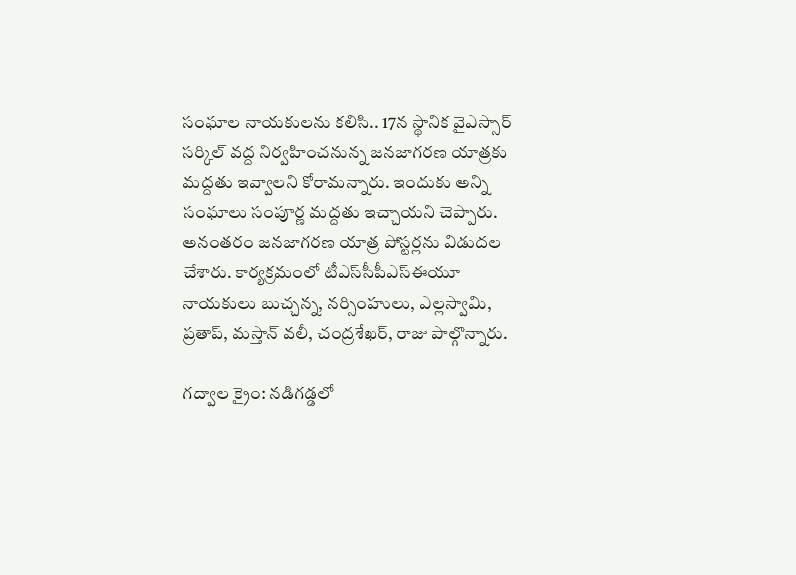సంఘాల నాయకులను కలిసి.. 17న స్థానిక వైఎస్సార్‌ సర్కిల్‌ వద్ద నిర్వహించనున్న జనజాగరణ యాత్రకు మద్దతు ఇవ్వాలని కోరామన్నారు. ఇందుకు అన్ని సంఘాలు సంపూర్ణ మద్దతు ఇచ్చాయని చెప్పారు. అనంతరం జనజాగరణ యాత్ర పోస్టర్లను విడుదల చేశారు. కార్యక్రమంలో టీఎస్‌సీపీఎస్‌ఈయూ నాయకులు బుచ్చన్న, నర్సింహులు, ఎల్లస్వామి, ప్రతాప్‌, మస్తాన్‌ వలీ, చంద్రశేఖర్‌, రాజు పాల్గొన్నారు.

గద్వాల క్రైం: నడిగడ్డలో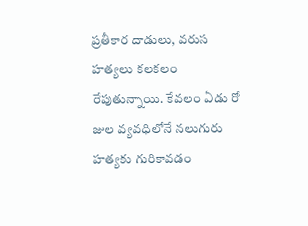ప్రతీకార దాడులు, వరుస హత్యలు కలకలం రేపుతున్నాయి. కేవలం ఏడు రో జుల వ్యవధిలోనే నలుగురు హత్యకు గురికావడం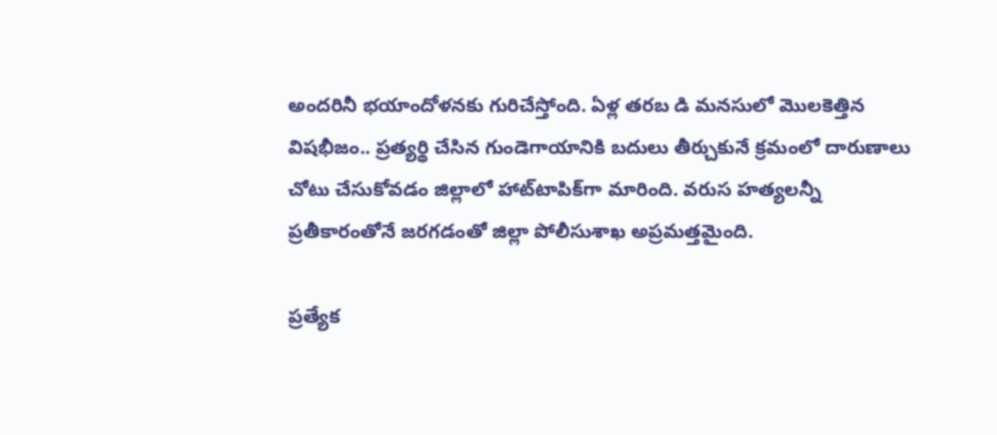అందరినీ భయాందోళనకు గురిచేస్తోంది. ఏళ్ల తరబ డి మనసులో మొలకెత్తిన విషభీజం.. ప్రత్యర్థి చేసిన గుండెగాయానికి బదులు తీర్చుకునే క్రమంలో దారుణాలు చోటు చేసుకోవడం జిల్లాలో హాట్‌టాపిక్‌గా మారింది. వరుస హత్యలన్నీ ప్రతీకారంతోనే జరగడంతో జిల్లా పోలీసుశాఖ అప్రమత్తమైంది.

ప్రత్యేక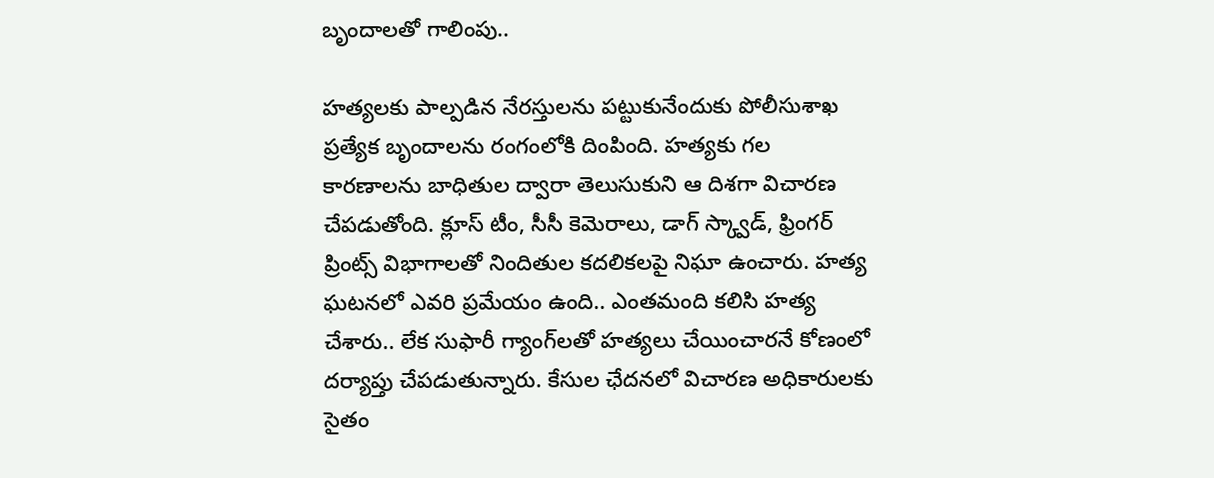బృందాలతో గాలింపు..

హత్యలకు పాల్పడిన నేరస్తులను పట్టుకునేందుకు పోలీసుశాఖ ప్రత్యేక బృందాలను రంగంలోకి దింపింది. హత్యకు గల కారణాలను బాధితుల ద్వారా తెలుసుకుని ఆ దిశగా విచారణ చేపడుతోంది. క్లూస్‌ టీం, సీసీ కెమెరాలు, డాగ్‌ స్క్వాడ్‌, ఫ్రింగర్‌ ప్రింట్స్‌ విభాగాలతో నిందితుల కదలికలపై నిఘా ఉంచారు. హత్య ఘటనలో ఎవరి ప్రమేయం ఉంది.. ఎంతమంది కలిసి హత్య చేశారు.. లేక సుఫారీ గ్యాంగ్‌లతో హత్యలు చేయించారనే కోణంలో దర్యాప్తు చేపడుతున్నారు. కేసుల ఛేదనలో విచారణ అధికారులకు సైతం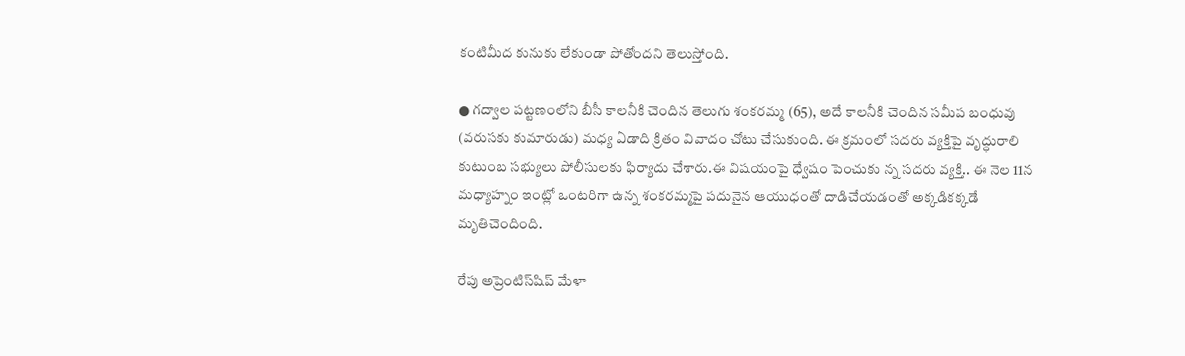కంటిమీద కునుకు లేకుండా పోతోందని తెలుస్తోంది.

● గద్వాల పట్టణంలోని బీసీ కాలనీకి చెందిన తెలుగు శంకరమ్మ (65), అదే కాలనీకి చెందిన సమీప బంధువు (వరుసకు కుమారుడు) మధ్య ఏడాది క్రితం వివాదం చోటు చేసుకుంది. ఈ క్రమంలో సదరు వ్యక్తిపై వృద్ధురాలి కుటుంబ సభ్యులు పోలీసులకు ఫిర్యాదు చేశారు.ఈ విషయంపై ధ్వేషం పెంచుకు న్న సదరు వ్యక్తి.. ఈ నెల 11న మధ్యాహ్నం ఇంట్లో ఒంటరిగా ఉన్న శంకరమ్మపై పదునైన ఆయుధంతో దాడిచేయడంతో అక్కడికక్కడే మృతిచెందింది.

రేపు అప్రెంటిస్‌షిప్‌ మేళా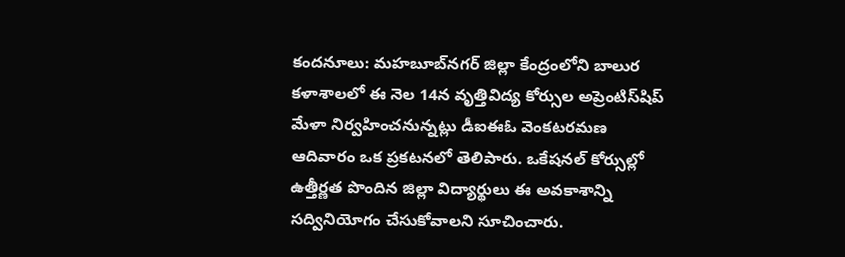కందనూలు: మహబూబ్‌నగర్‌ జిల్లా కేంద్రంలోని బాలుర కళాశాలలో ఈ నెల 14న వృత్తివిద్య కోర్సుల అప్రెంటిస్‌షిప్‌ మేళా నిర్వహించనున్నట్లు డీఐఈఓ వెంకటరమణ ఆదివారం ఒక ప్రకటనలో తెలిపారు. ఒకేషనల్‌ కోర్సుల్లో ఉత్తీర్ణత పొందిన జిల్లా విద్యార్థులు ఈ అవకాశాన్ని సద్వినియోగం చేసుకోవాలని సూచించారు.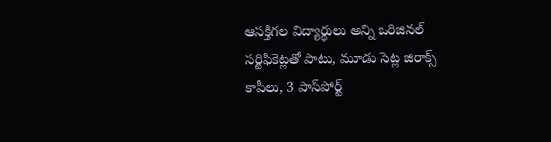ఆసక్తిగల విద్యార్థులు అన్ని ఒరిజినల్‌ సర్టిఫికెట్లతో పాటు, మూడు సెట్ల జిరాక్స్‌ కాపీలు, 3 పాస్‌పోర్ట్‌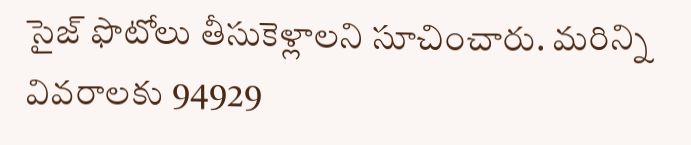సైజ్‌ ఫొటోలు తీసుకెళ్లాలని సూచించారు. మరిన్ని వివరాలకు 94929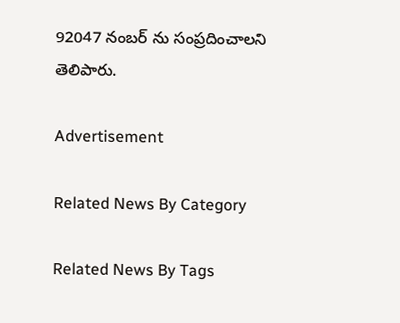92047 నంబర్‌ ను సంప్రదించాలని తెలిపారు.

Advertisement

Related News By Category

Related News By Tags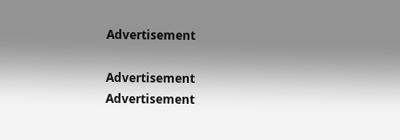Advertisement

Advertisement
Advertisement